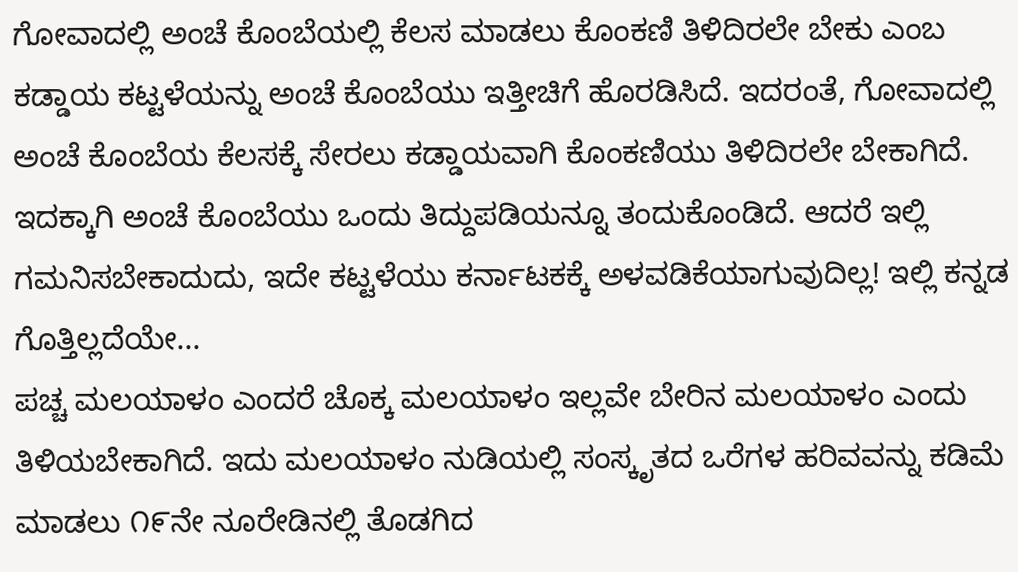ಗೋವಾದಲ್ಲಿ ಅಂಚೆ ಕೊಂಬೆಯಲ್ಲಿ ಕೆಲಸ ಮಾಡಲು ಕೊಂಕಣಿ ತಿಳಿದಿರಲೇ ಬೇಕು ಎಂಬ ಕಡ್ಡಾಯ ಕಟ್ಟಳೆಯನ್ನು ಅಂಚೆ ಕೊಂಬೆಯು ಇತ್ತೀಚಿಗೆ ಹೊರಡಿಸಿದೆ. ಇದರಂತೆ, ಗೋವಾದಲ್ಲಿ ಅಂಚೆ ಕೊಂಬೆಯ ಕೆಲಸಕ್ಕೆ ಸೇರಲು ಕಡ್ಡಾಯವಾಗಿ ಕೊಂಕಣಿಯು ತಿಳಿದಿರಲೇ ಬೇಕಾಗಿದೆ. ಇದಕ್ಕಾಗಿ ಅಂಚೆ ಕೊಂಬೆಯು ಒಂದು ತಿದ್ದುಪಡಿಯನ್ನೂ ತಂದುಕೊಂಡಿದೆ. ಆದರೆ ಇಲ್ಲಿ ಗಮನಿಸಬೇಕಾದುದು, ಇದೇ ಕಟ್ಟಳೆಯು ಕರ್ನಾಟಕಕ್ಕೆ ಅಳವಡಿಕೆಯಾಗುವುದಿಲ್ಲ! ಇಲ್ಲಿ ಕನ್ನಡ ಗೊತ್ತಿಲ್ಲದೆಯೇ...
ಪಚ್ಚ ಮಲಯಾಳಂ ಎಂದರೆ ಚೊಕ್ಕ ಮಲಯಾಳಂ ಇಲ್ಲವೇ ಬೇರಿನ ಮಲಯಾಳಂ ಎಂದು ತಿಳಿಯಬೇಕಾಗಿದೆ. ಇದು ಮಲಯಾಳಂ ನುಡಿಯಲ್ಲಿ ಸಂಸ್ಕೃತದ ಒರೆಗಳ ಹರಿವವನ್ನು ಕಡಿಮೆ ಮಾಡಲು ೧೯ನೇ ನೂರೇಡಿನಲ್ಲಿ ತೊಡಗಿದ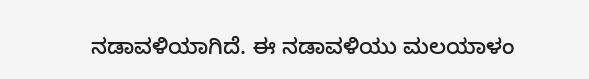ನಡಾವಳಿಯಾಗಿದೆ. ಈ ನಡಾವಳಿಯು ಮಲಯಾಳಂ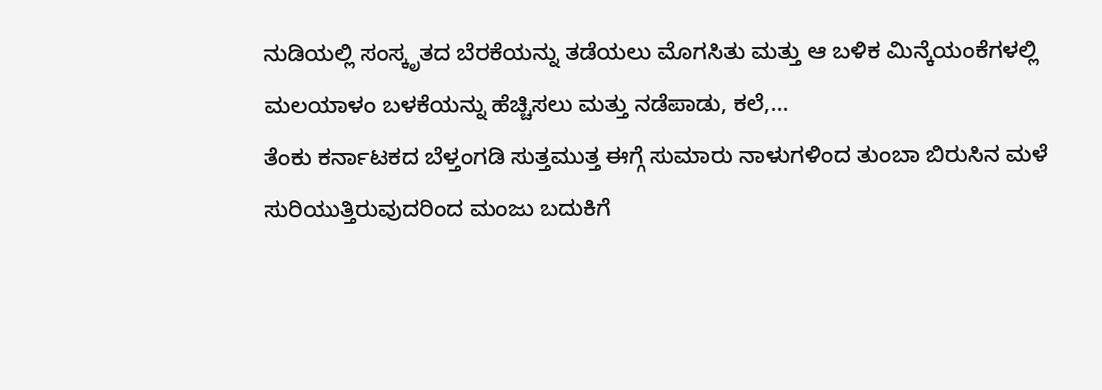ನುಡಿಯಲ್ಲಿ ಸಂಸ್ಕೃತದ ಬೆರಕೆಯನ್ನು ತಡೆಯಲು ಮೊಗಸಿತು ಮತ್ತು ಆ ಬಳಿಕ ಮಿನ್ಕೆಯಂಕೆಗಳಲ್ಲಿ ಮಲಯಾಳಂ ಬಳಕೆಯನ್ನು ಹೆಚ್ಚಿಸಲು ಮತ್ತು ನಡೆಪಾಡು, ಕಲೆ,...
ತೆಂಕು ಕರ್ನಾಟಕದ ಬೆಳ್ತಂಗಡಿ ಸುತ್ತಮುತ್ತ ಈಗ್ಗೆ ಸುಮಾರು ನಾಳುಗಳಿಂದ ತುಂಬಾ ಬಿರುಸಿನ ಮಳೆ ಸುರಿಯುತ್ತಿರುವುದರಿಂದ ಮಂಜು ಬದುಕಿಗೆ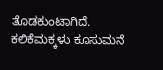ತೊಡಕುಂಟಾಗಿದೆ. ಕಲಿಕೆಮಕ್ಕಳು ಕೂಸುಮನೆ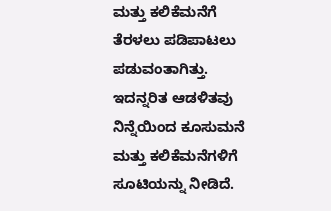ಮತ್ತು ಕಲಿಕೆಮನೆಗೆ ತೆರಳಲು ಪಡಿಪಾಟಲು ಪಡುವಂತಾಗಿತ್ತು. ಇದನ್ನರಿತ ಆಡಳಿತವು ನಿನ್ನೆಯಿಂದ ಕೂಸುಮನೆ ಮತ್ತು ಕಲಿಕೆಮನೆಗಳಿಗೆ ಸೂಟಿಯನ್ನು ನೀಡಿದೆ.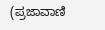(ಪ್ರಜಾವಾಣಿ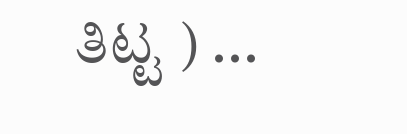ತಿಟ್ಟ ) ...